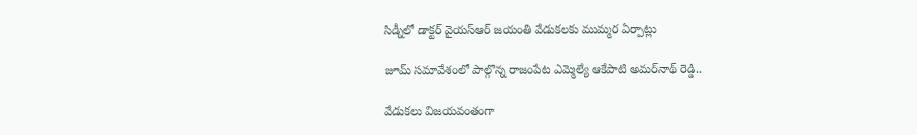సిడ్నీలో డాక్టర్ వైయ‌స్ఆర్‌ జయంతి వేడుకలకు ముమ్మర ఏర్పాట్లు

జూమ్ సమావేశంలో పాల్గొన్న రాజంపేట ఎమ్మెల్యే ఆకేపాటి అమర్‌నాథ్ రెడ్డి..

వేడుక‌లు విజయవంతంగా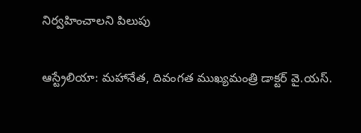నిర్వహించాలని పిలుపు

ఆస్ట్రేలియా: మహానేత, దివంగత ముఖ్యమంత్రి డాక్టర్ వై.య‌స్.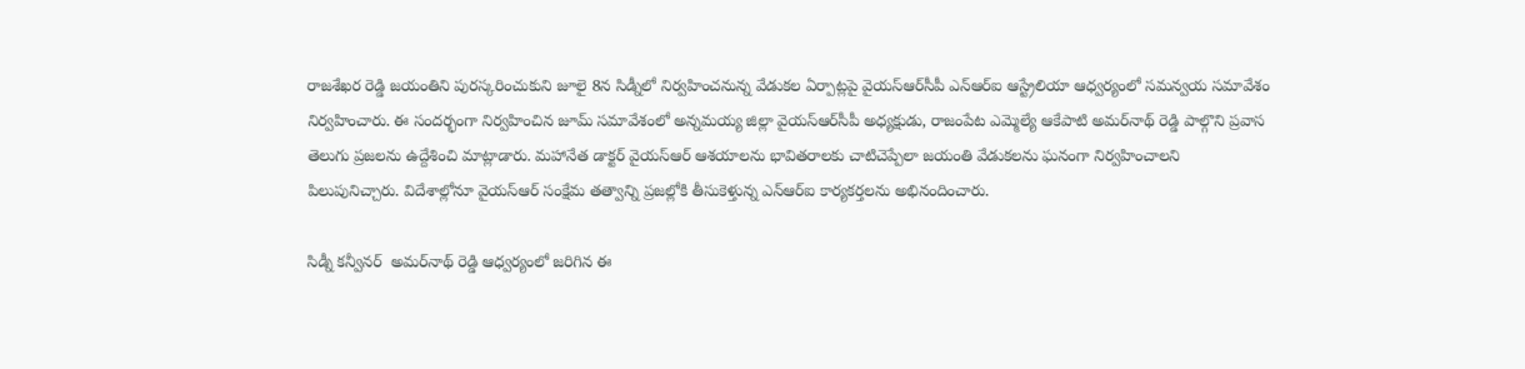రాజశేఖర రెడ్డి జయంతిని పురస్కరించుకుని జూలై 8న సిడ్నీలో నిర్వహించనున్న వేడుకల ఏర్పాట్లపై వైయ‌స్ఆర్‌సీపీ ఎన్‌ఆర్‌ఐ ఆస్ట్రేలియా ఆధ్వర్యంలో సమన్వయ సమావేశం నిర్వహించారు. ఈ సందర్భంగా నిర్వహించిన జూమ్ సమావేశంలో అన్నమయ్య జిల్లా వైయ‌స్ఆర్‌సీపీ అధ్యక్షుడు, రాజంపేట ఎమ్మెల్యే ఆకేపాటి అమర్‌నాథ్ రెడ్డి పాల్గొని ప్రవాస తెలుగు ప్రజలను ఉద్దేశించి మాట్లాడారు. మహానేత డాక్టర్ వైయ‌స్ఆర్‌ ఆశయాలను భావితరాలకు చాటిచెప్పేలా జయంతి వేడుకలను ఘనంగా నిర్వహించాలని పిలుపునిచ్చారు. విదేశాల్లోనూ వైయ‌స్ఆర్‌ సంక్షేమ తత్వాన్ని ప్రజల్లోకి తీసుకెళ్తున్న ఎన్‌ఆర్‌ఐ కార్యకర్తలను అభినందించారు.

సిడ్నీ కన్వీనర్  అమర్‌నాథ్ రెడ్డి ఆధ్వర్యంలో జరిగిన ఈ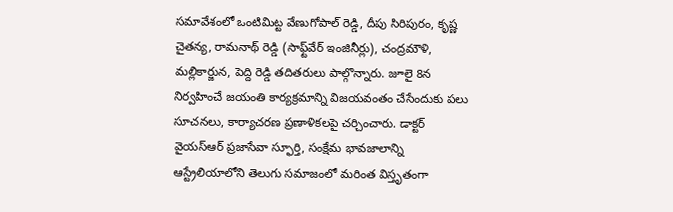సమావేశంలో ఒంటిమిట్ట వేణుగోపాల్ రెడ్డి, దీపు సిరిపురం, కృష్ణ చైతన్య, రామనాథ్ రెడ్డి (సాఫ్ట్‌వేర్ ఇంజినీర్లు), చంద్రమౌళి, మల్లికార్జున, పెద్ది రెడ్డి తదితరులు పాల్గొన్నారు. జూలై 8న నిర్వహించే జయంతి కార్యక్రమాన్ని విజయవంతం చేసేందుకు పలు సూచనలు, కార్యాచరణ ప్రణాళికలపై చర్చించారు. డాక్టర్ వైయ‌స్ఆర్‌ ప్రజాసేవా స్ఫూర్తి, సంక్షేమ భావజాలాన్ని ఆస్ట్రేలియాలోని తెలుగు సమాజంలో మరింత విస్తృతంగా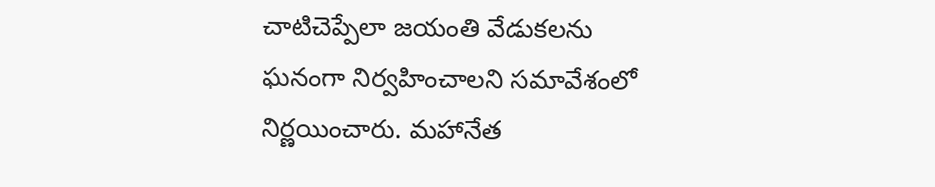చాటిచెప్పేలా జయంతి వేడుకలను ఘనంగా నిర్వహించాలని సమావేశంలో నిర్ణయించారు. మహానేత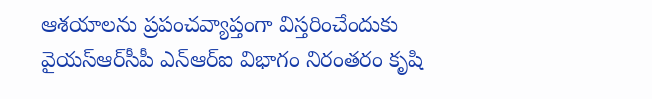ఆశయాలను ప్రపంచవ్యాప్తంగా విస్తరించేందుకు వైయ‌స్ఆర్‌సీపీ ఎన్‌ఆర్‌ఐ విభాగం నిరంతరం కృషి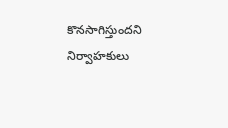కొనసాగిస్తుందని నిర్వాహకులు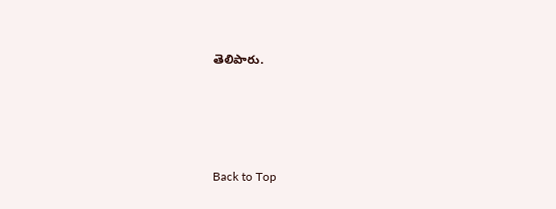తెలిపారు.




Back to Top